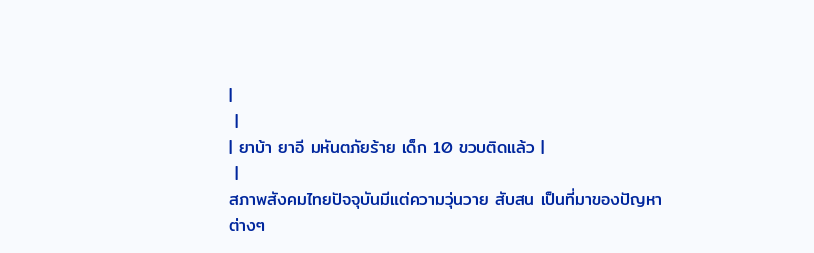|
 |
| ยาบ้า ยาอี มหันตภัยร้าย เด็ก 10 ขวบติดแล้ว |
 |
สภาพสังคมไทยปัจจุบันมีแต่ความวุ่นวาย สับสน เป็นที่มาของปัญหา
ต่างๆ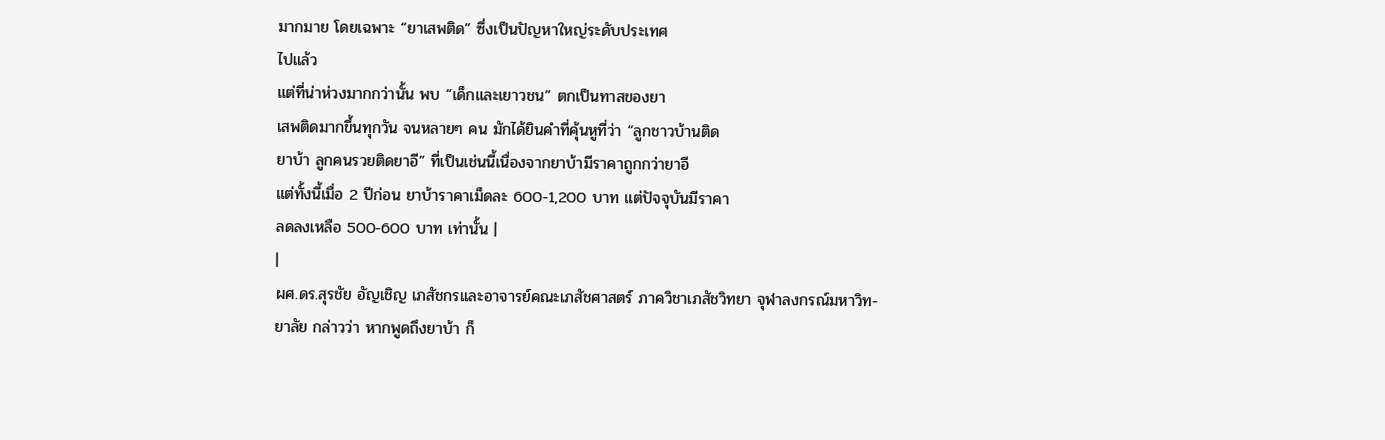มากมาย โดยเฉพาะ “ยาเสพติด” ซึ่งเป็นปัญหาใหญ่ระดับประเทศ
ไปแล้ว
แต่ที่น่าห่วงมากกว่านั้น พบ “เด็กและเยาวชน” ตกเป็นทาสของยา
เสพติดมากขึ้นทุกวัน จนหลายๆ คน มักได้ยินคำที่คุ้นหูที่ว่า “ลูกชาวบ้านติด
ยาบ้า ลูกคนรวยติดยาอี” ที่เป็นเช่นนี้เนื่องจากยาบ้ามีราคาถูกกว่ายาอี
แต่ทั้งนี้เมื่อ 2 ปีก่อน ยาบ้าราคาเม็ดละ 600-1,200 บาท แต่ปัจจุบันมีราคา
ลดลงเหลือ 500-600 บาท เท่านั้น |
|
ผศ.ดร.สุรชัย อัญเชิญ เภสัชกรเเละอาจารย์คณะเภสัชศาสตร์ ภาควิชาเภสัชวิทยา จุฬาลงกรณ์มหาวิท-
ยาลัย กล่าวว่า หากพูดถึงยาบ้า ก็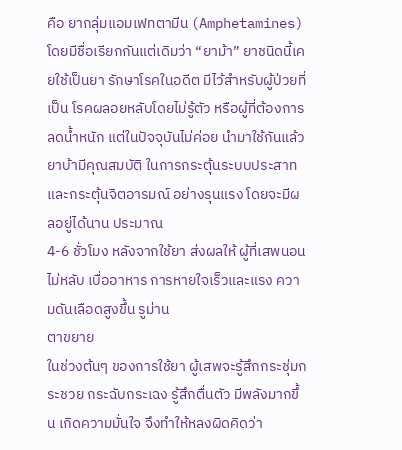คือ ยากลุ่มแอมเฟทตามีน (Amphetamines) โดยมีชื่อเรียกกันแต่เดิมว่า “ยาม้า” ยาชนิดนี้เคยใช้เป็นยา รักษาโรคในอดีต มีไว้สำหรับผู้ป่วยที่เป็น โรคผลอยหลับโดยไม่รู้ตัว หรือผู้ที่ต้องการ ลดน้ำหนัก แต่ในปัจจุบันไม่ค่อย นำมาใช้กันแล้ว
ยาบ้ามีคุณสมบัติ ในการกระตุ้นระบบประสาท และกระตุ้นจิตอารมณ์ อย่างรุนแรง โดยจะมีผลอยู่ได้นาน ประมาณ
4-6 ชั่วโมง หลังจากใช้ยา ส่งผลให้ ผู้ที่เสพนอนไม่หลับ เบื่ออาหาร การหายใจเร็วและแรง ความดันเลือดสูงขึ้น รูม่าน
ตาขยาย
ในช่วงต้นๆ ของการใช้ยา ผู้เสพจะรู้สึกกระชุ่มกระชวย กระฉับกระเฉง รู้สึกตื่นตัว มีพลังมากขึ้น เกิดความมั่นใจ จึงทำให้หลงผิดคิดว่า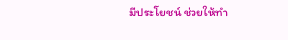มีประโยชน์ ช่วยให้ทำ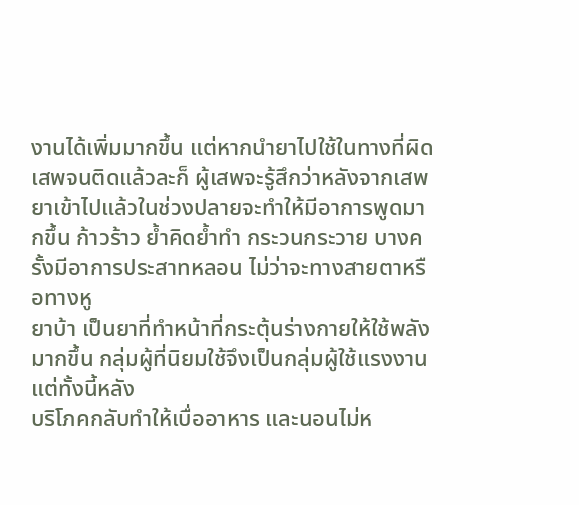งานได้เพิ่มมากขึ้น แต่หากนำยาไปใช้ในทางที่ผิด เสพจนติดแล้วละก็ ผู้เสพจะรู้สึกว่าหลังจากเสพยาเข้าไปแล้วในช่วงปลายจะทำให้มีอาการพูดมากขึ้น ก้าวร้าว ย้ำคิดย้ำทำ กระวนกระวาย บางครั้งมีอาการประสาทหลอน ไม่ว่าจะทางสายตาหรือทางหู
ยาบ้า เป็นยาที่ทำหน้าที่กระตุ้นร่างกายให้ใช้พลังมากขึ้น กลุ่มผู้ที่นิยมใช้จึงเป็นกลุ่มผู้ใช้แรงงาน แต่ทั้งนี้หลัง
บริโภคกลับทำให้เบื่ออาหาร และนอนไม่ห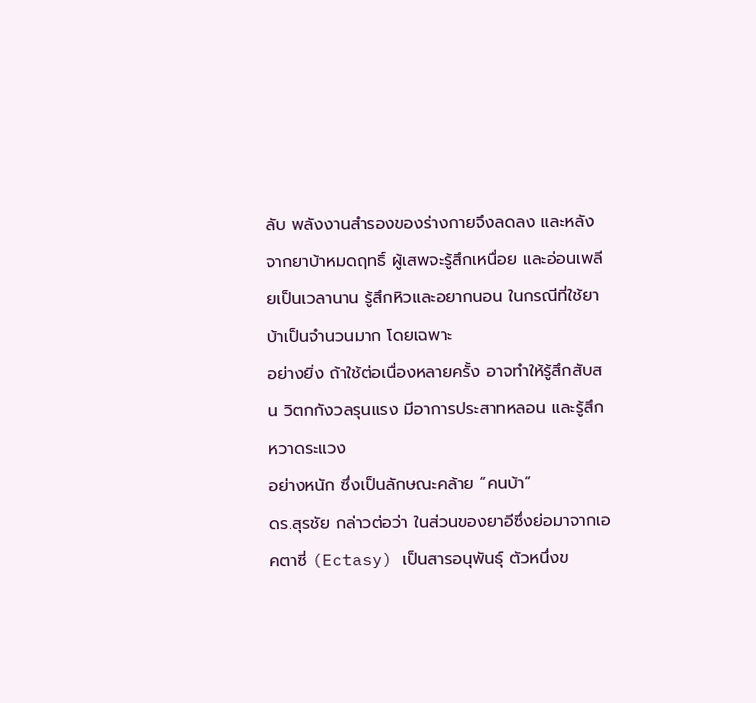ลับ พลังงานสำรองของร่างกายจึงลดลง และหลังจากยาบ้าหมดฤทธิ์ ผู้เสพจะรู้สึกเหนื่อย และอ่อนเพลียเป็นเวลานาน รู้สึกหิวและอยากนอน ในกรณีที่ใช้ยาบ้าเป็นจำนวนมาก โดยเฉพาะ
อย่างยิ่ง ถ้าใช้ต่อเนื่องหลายครั้ง อาจทำให้รู้สึกสับสน วิตกกังวลรุนแรง มีอาการประสาทหลอน และรู้สึกหวาดระแวง
อย่างหนัก ซึ่งเป็นลักษณะคล้าย “คนบ้า”
ดร.สุรชัย กล่าวต่อว่า ในส่วนของยาอีซึ่งย่อมาจากเอคตาซี่ (Ectasy) เป็นสารอนุพันธุ์ ตัวหนึ่งข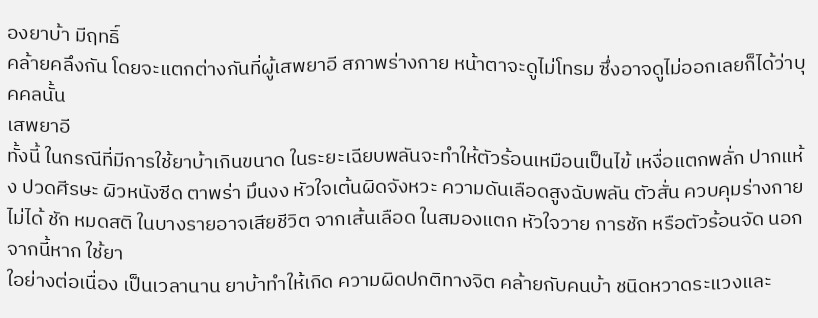องยาบ้า มีฤทธิ์
คล้ายคลึงกัน โดยจะแตกต่างกันที่ผู้เสพยาอี สภาพร่างกาย หน้าตาจะดูไม่โทรม ซึ่งอาจดูไม่ออกเลยก็ได้ว่าบุคคลนั้น
เสพยาอี
ทั้งนี้ ในกรณีที่มีการใช้ยาบ้าเกินขนาด ในระยะเฉียบพลันจะทำให้ตัวร้อนเหมือนเป็นไข้ เหงื่อแตกพลั่ก ปากแห้ง ปวดศีรษะ ผิวหนังซีด ตาพร่า มึนงง หัวใจเต้นผิดจังหวะ ความดันเลือดสูงฉับพลัน ตัวสั่น ควบคุมร่างกายไม่ได้ ชัก หมดสติ ในบางรายอาจเสียชีวิต จากเส้นเลือด ในสมองแตก หัวใจวาย การชัก หรือตัวร้อนจัด นอกจากนี้หาก ใช้ยา
ใอย่างต่อเนื่อง เป็นเวลานาน ยาบ้าทำให้เกิด ความผิดปกติทางจิต คล้ายกับคนบ้า ชนิดหวาดระแวงและ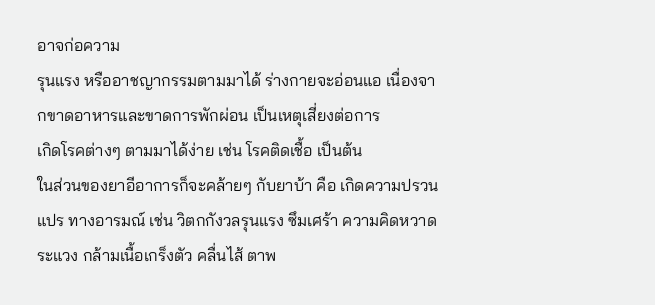อาจก่อความ
รุนแรง หรืออาชญากรรมตามมาได้ ร่างกายจะอ่อนแอ เนื่องจากขาดอาหารและขาดการพักผ่อน เป็นเหตุเสี่ยงต่อการ
เกิดโรคต่างๆ ตามมาได้ง่าย เช่น โรคติดเชื้อ เป็นต้น
ในส่วนของยาอีอาการก็จะคล้ายๆ กับยาบ้า คือ เกิดความปรวนแปร ทางอารมณ์ เช่น วิตกกังวลรุนแรง ซึมเศร้า ความคิดหวาดระแวง กล้ามเนื้อเกร็งตัว คลื่นไส้ ตาพ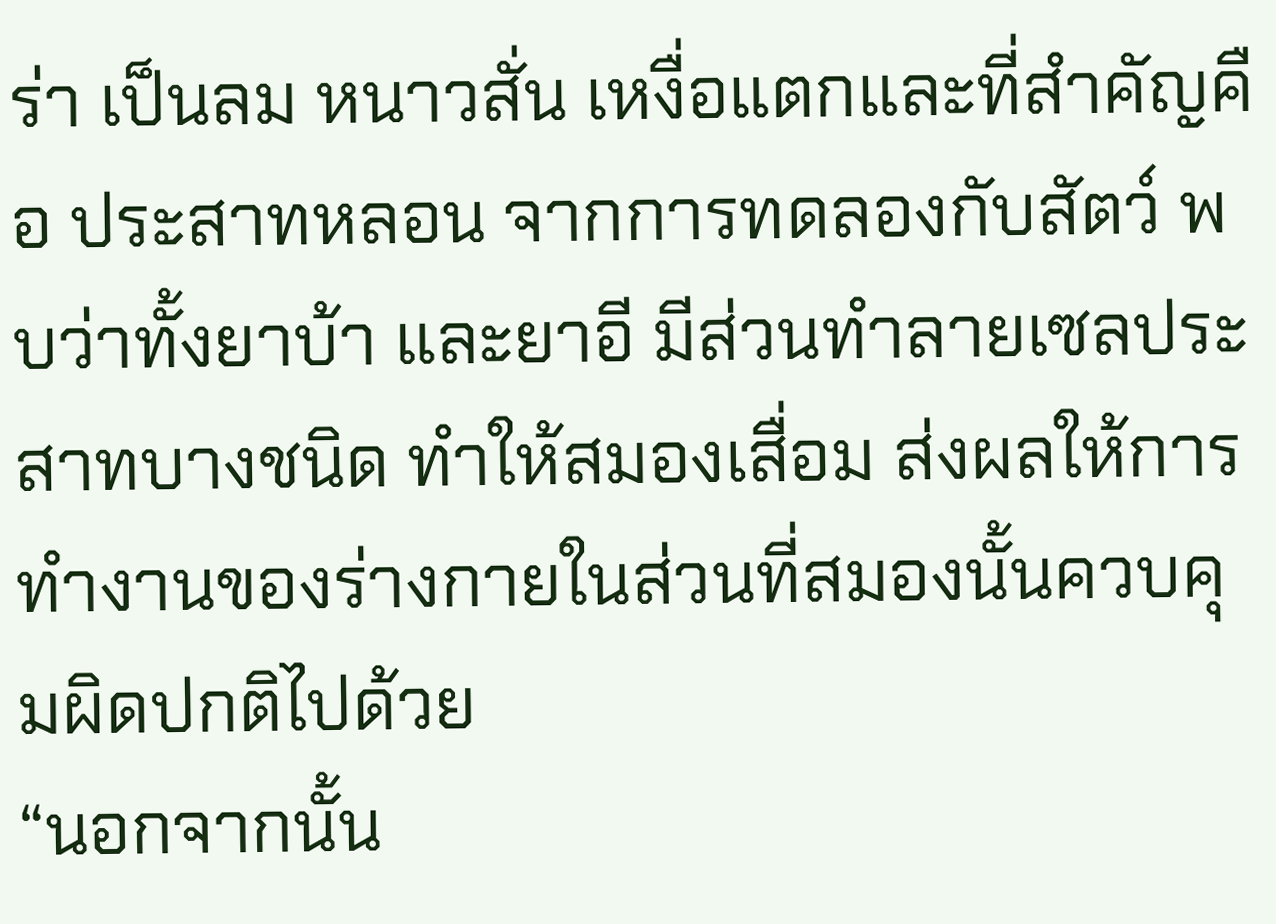ร่า เป็นลม หนาวสั่น เหงื่อแตกและที่สำคัญคือ ประสาทหลอน จากการทดลองกับสัตว์ พบว่าทั้งยาบ้า และยาอี มีส่วนทำลายเซลประสาทบางชนิด ทำให้สมองเสื่อม ส่งผลให้การ
ทำงานของร่างกายในส่วนที่สมองนั้นควบคุมผิดปกติไปด้วย
“นอกจากนั้น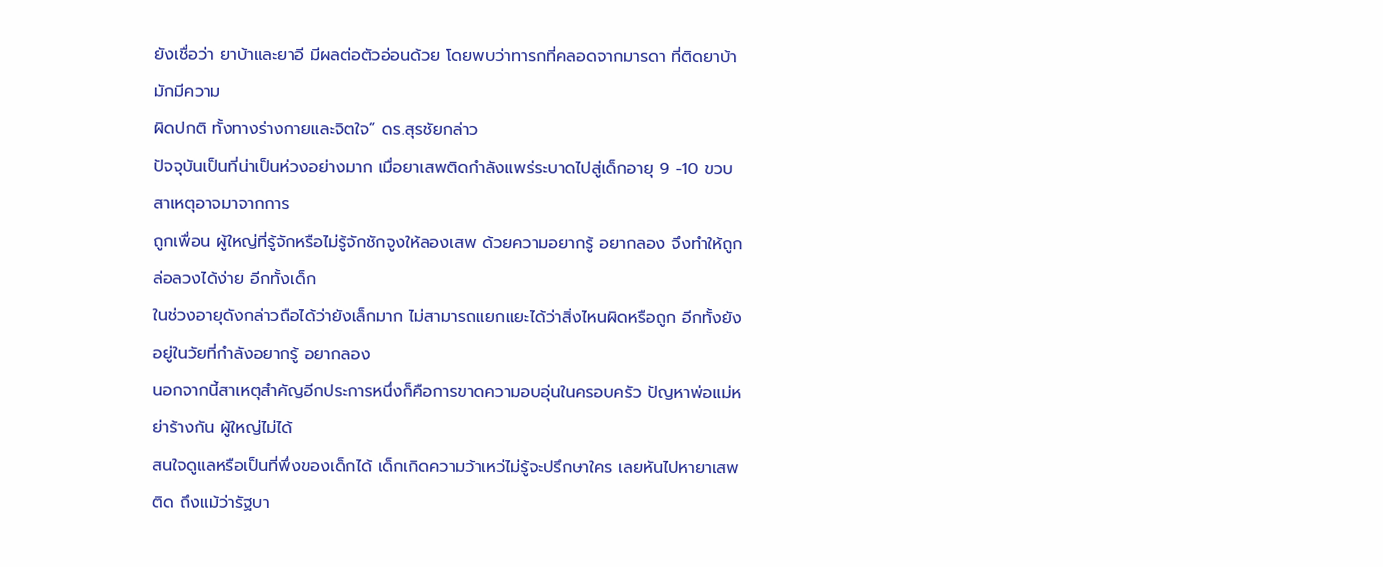ยังเชื่อว่า ยาบ้าและยาอี มีผลต่อตัวอ่อนด้วย โดยพบว่าทารกที่คลอดจากมารดา ที่ติดยาบ้า มักมีความ
ผิดปกติ ทั้งทางร่างกายและจิตใจ” ดร.สุรชัยกล่าว
ปัจจุบันเป็นที่น่าเป็นห่วงอย่างมาก เมื่อยาเสพติดกำลังแพร่ระบาดไปสู่เด็กอายุ 9 -10 ขวบสาเหตุอาจมาจากการ
ถูกเพื่อน ผู้ใหญ่ที่รู้จักหรือไม่รู้จักชักจูงให้ลองเสพ ด้วยความอยากรู้ อยากลอง จึงทำให้ถูกล่อลวงได้ง่าย อีกทั้งเด็ก
ในช่วงอายุดังกล่าวถือได้ว่ายังเล็กมาก ไม่สามารถแยกแยะได้ว่าสิ่งไหนผิดหรือถูก อีกทั้งยังอยู่ในวัยที่กำลังอยากรู้ อยากลอง
นอกจากนี้สาเหตุสำคัญอีกประการหนึ่งก็คือการขาดความอบอุ่นในครอบครัว ปัญหาพ่อแม่หย่าร้างกัน ผู้ใหญ่ไม่ได้
สนใจดูแลหรือเป็นที่พึ่งของเด็กได้ เด็กเกิดความว้าเหว่ไม่รู้จะปรึกษาใคร เลยหันไปหายาเสพติด ถึงแม้ว่ารัฐบา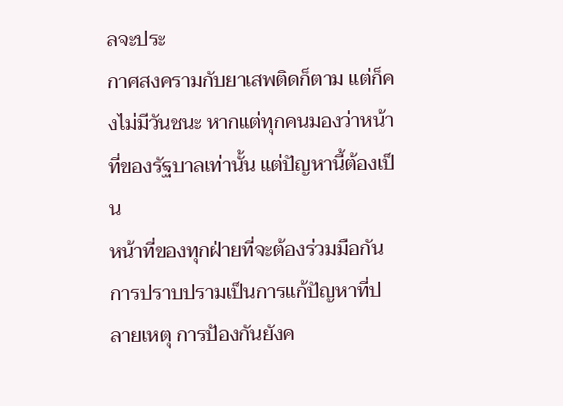ลจะประ
กาศสงครามกับยาเสพติดก็ตาม แต่ก็คงไม่มีวันชนะ หากแต่ทุกคนมองว่าหน้าที่ของรัฐบาลเท่านั้น แต่ปัญหานี้ต้องเป็น
หน้าที่ของทุกฝ่ายที่จะต้องร่วมมือกัน
การปราบปรามเป็นการแก้ปัญหาที่ปลายเหตุ การป้องกันยังค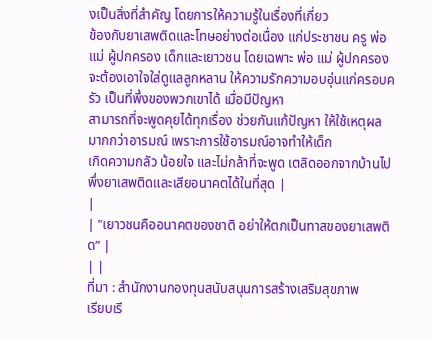งเป็นสิ่งที่สำคัญ โดยการให้ความรู้ในเรื่องที่เกี่ยว
ข้องกับยาเสพติดและโทษอย่างต่อเนื่อง แก่ประชาชน ครู พ่อแม่ ผู้ปกครอง เด็กและเยาวชน โดยเฉพาะ พ่อ แม่ ผู้ปกครอง จะต้องเอาใจใส่ดูแลลูกหลาน ให้ความรักความอบอุ่นแก่ครอบครัว เป็นที่พึ่งของพวกเขาได้ เมื่อมีปัญหา
สามารถที่จะพูดคุยได้ทุกเรื่อง ช่วยกันแก้ปัญหา ให้ใช้เหตุผลมากกว่าอารมณ์ เพราะการใช้อารมณ์อาจทำให้เด็ก
เกิดความกลัว น้อยใจ และไม่กล้าที่จะพูด เตลิดออกจากบ้านไปพึ่งยาเสพติดและเสียอนาคตได้ในที่สุด |
|
| "เยาวชนคืออนาคตของชาติ อย่าให้ตกเป็นทาสของยาเสพติด” |
| |
ที่มา : สำนักงานกองทุนสนับสนุนการสร้างเสริมสุขภาพ
เรียบเรี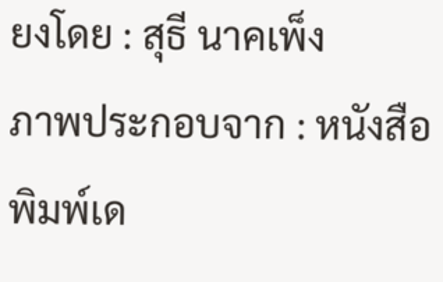ยงโดย : สุธี นาคเพ็ง
ภาพประกอบจาก : หนังสือพิมพ์เด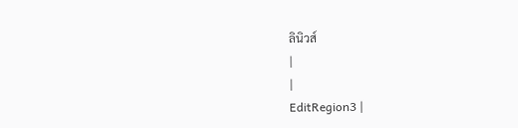ลินิวส์
|
|
EditRegion3 |